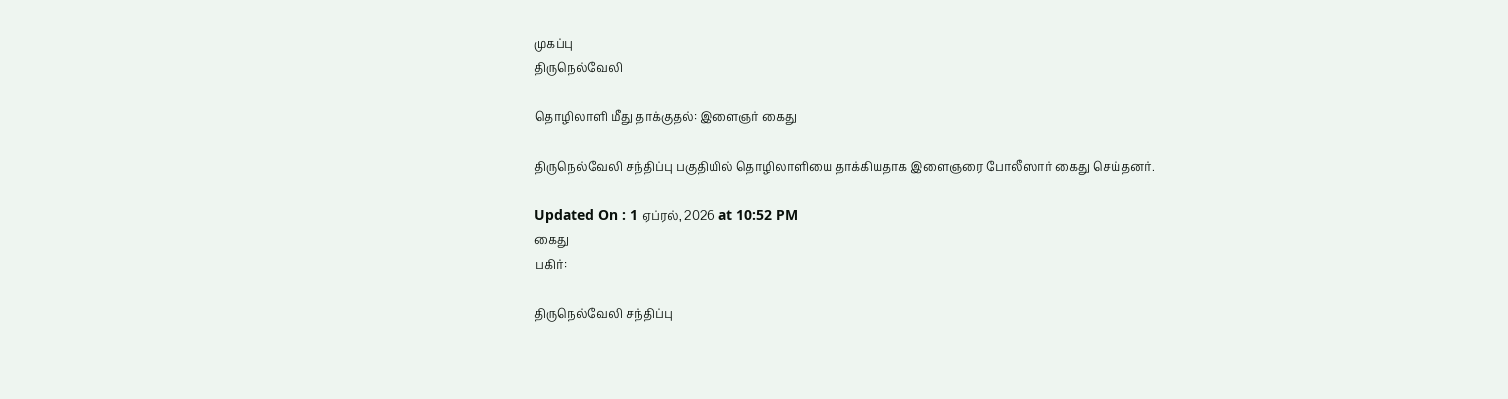முகப்பு
திருநெல்வேலி

தொழிலாளி மீது தாக்குதல்: இளைஞர் கைது

திருநெல்வேலி சந்திப்பு பகுதியில் தொழிலாளியை தாக்கியதாக இளைஞரை போலீஸார் கைது செய்தனர்.

Updated On : 1 ஏப்ரல், 2026 at 10:52 PM
கைது
பகிர்:

திருநெல்வேலி சந்திப்பு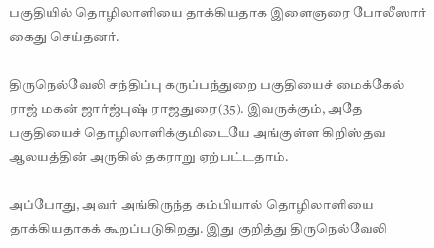பகுதியில் தொழிலாளியை தாக்கியதாக இளைஞரை போலீஸார் கைது செய்தனர்.

திருநெல்வேலி சந்திப்பு கருப்பந்துறை பகுதியைச் மைக்கேல் ராஜ் மகன் ஜார்ஜ்புஷ் ராஜதுரை(35). இவருக்கும், அதே பகுதியைச் தொழிலாளிக்குமிடையே அங்குள்ள கிறிஸ்தவ ஆலயத்தின் அருகில் தகராறு ஏற்பட்டதாம்.

அப்போது, அவர் அங்கிருந்த கம்பியால் தொழிலாளியை தாக்கியதாகக் கூறப்படுகிறது. இது குறித்து திருநெல்வேலி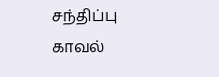சந்திப்பு காவல்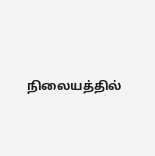நிலையத்தில்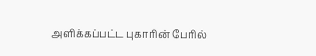அளிக்கப்பட்ட புகாரின் பேரில்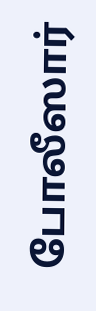போலீஸார்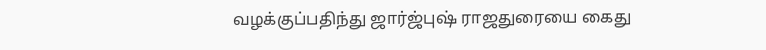வழக்குப்பதிந்து ஜார்ஜ்புஷ் ராஜதுரையை கைது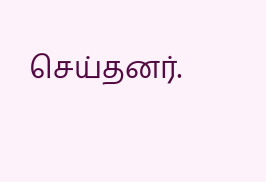செய்தனர்.